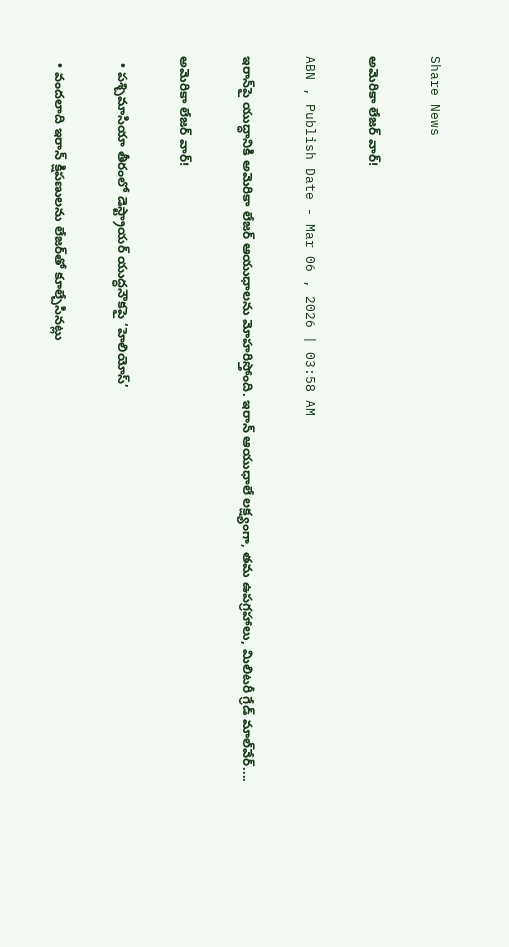Share News

అమెరికా లేజర్‌ వార్‌!

ABN , Publish Date - Mar 06 , 2026 | 03:58 AM

ఇరాన్‌పై యుద్ధానికి అమెరికా లేజర్‌ ఆయుధాలను మోహరిస్తోంది. ఇరాన్‌ ఆయుధాలే లక్ష్యంగా, తమ ఉపగ్రహాలు, మిలిటరీ గ్రేడ్‌ మాల్‌వేర్‌....

అమెరికా లేజర్‌ వార్‌!

  • పశ్చిమాసియా తీరంలో డెస్ట్రాయర్‌ యుద్ధనౌకపై ‘హెలియోస్‌’

  • వందలాది ఇరాన్‌ క్షిపణులను లేజర్‌తో కూల్చేసినట్లు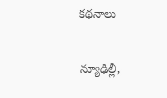కథనాలు

న్యూఢిల్లీ,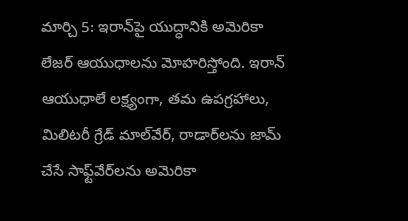మార్చి 5: ఇరాన్‌పై యుద్ధానికి అమెరికా లేజర్‌ ఆయుధాలను మోహరిస్తోంది. ఇరాన్‌ ఆయుధాలే లక్ష్యంగా, తమ ఉపగ్రహాలు, మిలిటరీ గ్రేడ్‌ మాల్‌వేర్‌, రాడార్‌లను జామ్‌ చేసే సాఫ్ట్‌వేర్‌లను అమెరికా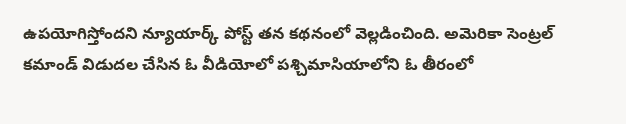ఉపయోగిస్తోందని న్యూయార్క్‌ పోస్ట్‌ తన కథనంలో వెల్లడించింది. అమెరికా సెంట్రల్‌ కమాండ్‌ విడుదల చేసిన ఓ వీడియోలో పశ్చిమాసియాలోని ఓ తీరంలో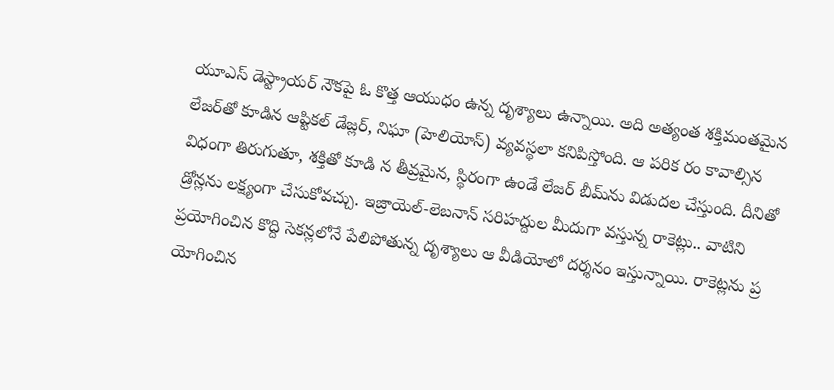యూఎస్‌ డెస్ట్రాయర్‌ నౌకపై ఓ కొత్త ఆయుధం ఉన్న దృశ్యాలు ఉన్నాయి. అది అత్యంత శక్తిమంతమైన లేజర్‌తో కూడిన ఆప్టికల్‌ డేజ్లర్‌, నిఘా (హెలియోస్‌) వ్యవస్థలా కనిపిస్తోంది. ఆ పరిక రం కావాల్సిన విధంగా తిరుగుతూ, శక్తితో కూడి న తీవ్రమైన, స్థిరంగా ఉండే లేజర్‌ బీమ్‌ను విడుదల చేస్తుంది. దీనితో డ్రోన్లను లక్ష్యంగా చేసుకోవచ్చు. ఇజ్రాయెల్‌-లెబనాన్‌ సరిహద్దుల మీదుగా వస్తున్న రాకెట్లు.. వాటిని ప్రయోగించిన కొద్ది సెకన్లలోనే పేలిపోతున్న దృశ్యాలు ఆ వీడియోలో దర్శనం ఇస్తున్నాయి. రాకెట్లను ప్ర యోగించిన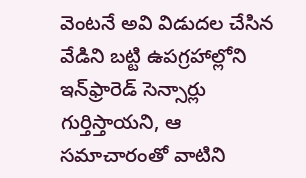వెంటనే అవి విడుదల చేసిన వేడిని బట్టి ఉపగ్రహాల్లోని ఇన్‌ఫ్రారెడ్‌ సెన్సార్లు గుర్తిస్తాయని, ఆ సమాచారంతో వాటిని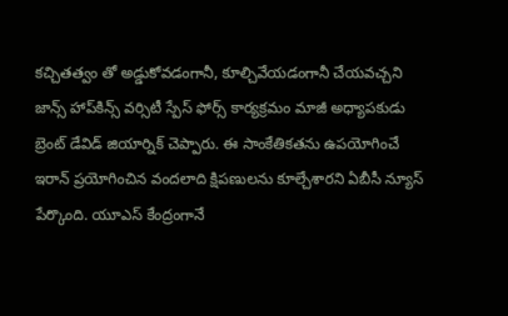కచ్చితత్వం తో అడ్డుకోవడంగానీ, కూల్చివేయడంగానీ చేయవచ్చని జాన్స్‌ హాప్‌కిన్స్‌ వర్సిటీ స్పేస్‌ ఫోర్స్‌ కార్యక్రమం మాజీ అధ్యాపకుడు బ్రెంట్‌ డేవిడ్‌ జియార్నిక్‌ చెప్పారు. ఈ సాంకేతికతను ఉపయోగించే ఇరాన్‌ ప్రయోగించిన వందలాది క్షిపణులను కూల్చేశారని ఏబీసీ న్యూస్‌ పేర్కొంది. యూఎస్‌ కేంద్రంగానే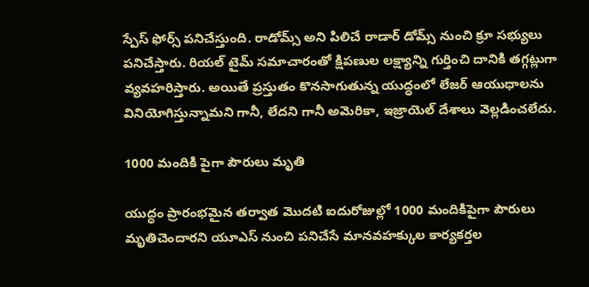స్పేస్‌ ఫోర్స్‌ పనిచేస్తుంది. రాడోమ్స్‌ అని పిలిచే రాడార్‌ డోమ్స్‌ నుంచి క్రూ సభ్యులు పనిచేస్తారు. రియల్‌ టైమ్‌ సమాచారంతో క్షిపణుల లక్ష్యాన్ని గుర్తించి దానికి తగ్గట్లుగా వ్యవహరిస్తారు. అయితే ప్రస్తుతం కొనసాగుతున్న యుద్ధంలో లేజర్‌ ఆయుధాలను వినియోగిస్తున్నామని గానీ, లేదని గానీ అమెరికా, ఇజ్రాయెల్‌ దేశాలు వెల్లడించలేదు.

1000 మందికి పైగా పౌరులు మృతి

యుద్ధం ప్రారంభమైన తర్వాత మొదటి ఐదురోజుల్లో 1000 మందికిపైగా పౌరులు మృతిచెందారని యూఎస్‌ నుంచి పనిచేసే మానవహక్కుల కార్యకర్తల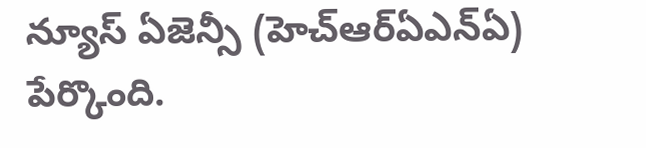న్యూస్‌ ఏజెన్సీ (హెచ్‌ఆర్‌ఏఎన్‌ఏ) పేర్కొంది.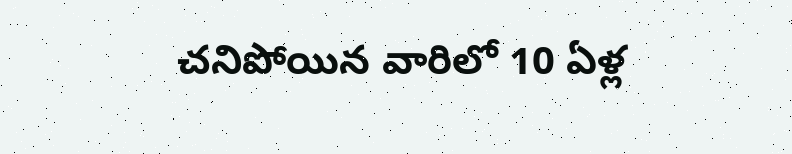చనిపోయిన వారిలో 10 ఏళ్ల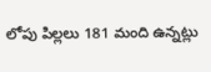లోపు పిల్లలు 181 మంది ఉన్నట్లు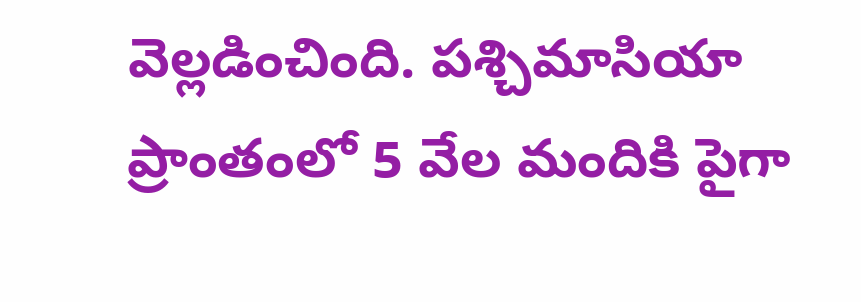వెల్లడించింది. పశ్చిమాసియా ప్రాంతంలో 5 వేల మందికి పైగా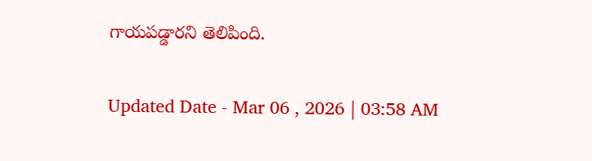గాయపడ్డారని తెలిపింది.

Updated Date - Mar 06 , 2026 | 03:58 AM